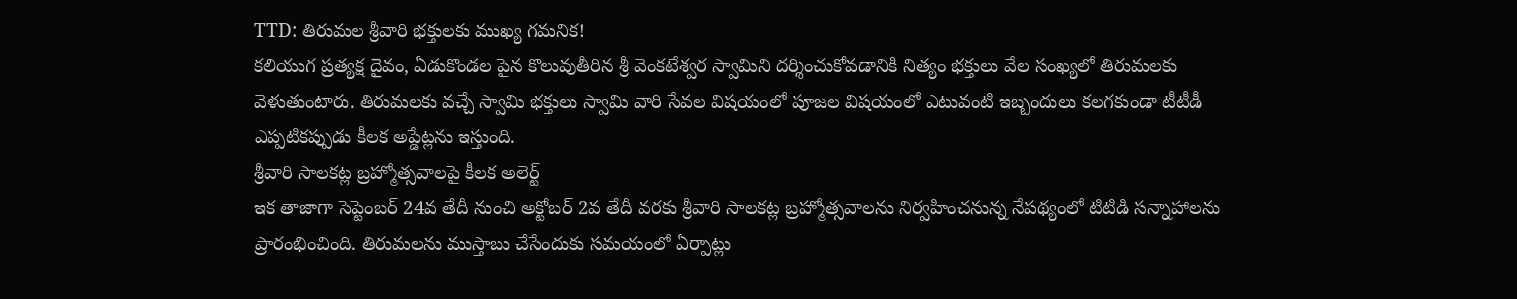TTD: తిరుమల శ్రీవారి భక్తులకు ముఖ్య గమనిక!
కలియుగ ప్రత్యక్ష దైవం, ఏడుకొండల పైన కొలువుతీరిన శ్రీ వెంకటేశ్వర స్వామిని దర్శించుకోవడానికి నిత్యం భక్తులు వేల సంఖ్యలో తిరుమలకు వెళుతుంటారు. తిరుమలకు వచ్చే స్వామి భక్తులు స్వామి వారి సేవల విషయంలో పూజల విషయంలో ఎటువంటి ఇబ్బందులు కలగకుండా టీటీడీ ఎప్పటికప్పుడు కీలక అప్డేట్లను ఇస్తుంది.
శ్రీవారి సాలకట్ల బ్రహ్మోత్సవాలపై కీలక అలెర్ట్
ఇక తాజాగా సెప్టెంబర్ 24వ తేదీ నుంచి అక్టోబర్ 2వ తేదీ వరకు శ్రీవారి సాలకట్ల బ్రహ్మోత్సవాలను నిర్వహించనున్న నేపథ్యంలో టిటిడి సన్నాహాలను ప్రారంభించింది. తిరుమలను ముస్తాబు చేసేందుకు సమయంలో ఏర్పాట్లు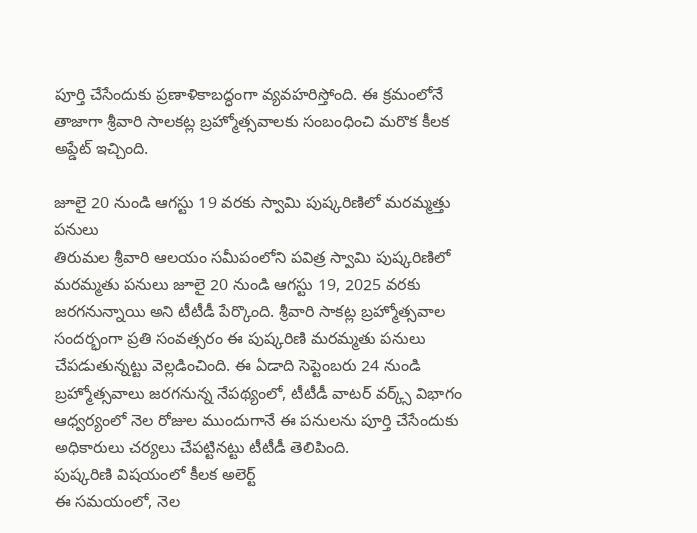పూర్తి చేసేందుకు ప్రణాళికాబద్ధంగా వ్యవహరిస్తోంది. ఈ క్రమంలోనే తాజాగా శ్రీవారి సాలకట్ల బ్రహ్మోత్సవాలకు సంబంధించి మరొక కీలక అప్డేట్ ఇచ్చింది.

జూలై 20 నుండి ఆగస్టు 19 వరకు స్వామి పుష్కరిణిలో మరమ్మత్తు పనులు
తిరుమల శ్రీవారి ఆలయం సమీపంలోని పవిత్ర స్వామి పుష్కరిణిలో మరమ్మతు పనులు జూలై 20 నుండి ఆగస్టు 19, 2025 వరకు జరగనున్నాయి అని టీటీడీ పేర్కొంది. శ్రీవారి సాకట్ల బ్రహ్మోత్సవాల సందర్భంగా ప్రతి సంవత్సరం ఈ పుష్కరిణి మరమ్మతు పనులు చేపడుతున్నట్టు వెల్లడించింది. ఈ ఏడాది సెప్టెంబరు 24 నుండి బ్రహ్మోత్సవాలు జరగనున్న నేపథ్యంలో, టీటీడీ వాటర్ వర్క్స్ విభాగం ఆధ్వర్యంలో నెల రోజుల ముందుగానే ఈ పనులను పూర్తి చేసేందుకు అధికారులు చర్యలు చేపట్టినట్టు టీటీడీ తెలిపింది.
పుష్కరిణి విషయంలో కీలక అలెర్ట్
ఈ సమయంలో, నెల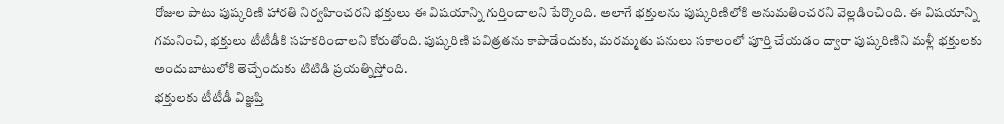రోజుల పాటు పుష్కరిణి హారతి నిర్వహించరని భక్తులు ఈ విషయాన్ని గుర్తించాలని పేర్కొంది. అలాగే భక్తులను పుష్కరిణిలోకి అనుమతించరని వెల్లడించింది. ఈ విషయాన్ని గమనించి, భక్తులు టీటీడీకి సహకరించాలని కోరుతోంది. పుష్కరిణి పవిత్రతను కాపాడేందుకు, మరమ్మతు పనులు సకాలంలో పూర్తి చేయడం ద్వారా పుష్కరిణిని మళ్లీ భక్తులకు అందుబాటులోకి తెచ్చేందుకు టిటిడి ప్రయత్నిస్తోంది.
భక్తులకు టీటీడీ విజ్ఞప్తి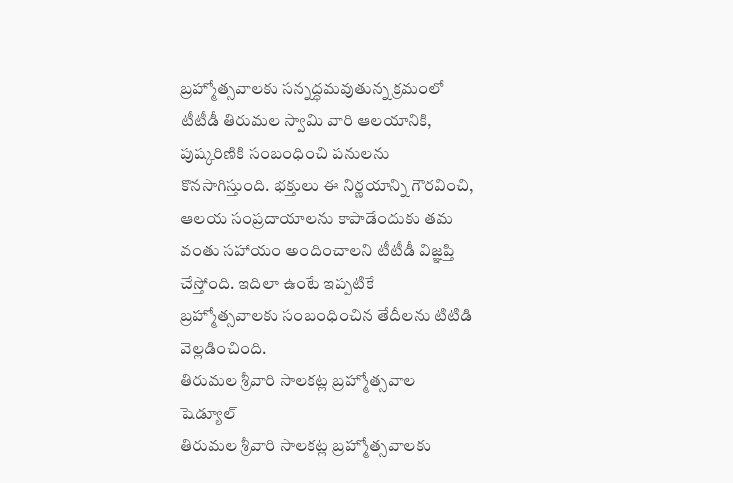బ్రహ్మోత్సవాలకు సన్నద్ధమవుతున్న క్రమంలో టీటీడీ తిరుమల స్వామి వారి ఆలయానికి, పుష్కరిణికి సంబంధించి పనులను కొనసాగిస్తుంది. భక్తులు ఈ నిర్ణయాన్ని గౌరవించి, ఆలయ సంప్రదాయాలను కాపాడేందుకు తమ వంతు సహాయం అందించాలని టీటీడీ విజ్ఞప్తి చేస్తోంది. ఇదిలా ఉంటే ఇప్పటికే బ్రహ్మోత్సవాలకు సంబంధించిన తేదీలను టిటిడి వెల్లడించింది.
తిరుమల శ్రీవారి సాలకట్ల బ్రహ్మోత్సవాల షెడ్యూల్
తిరుమల శ్రీవారి సాలకట్ల బ్రహ్మోత్సవాలకు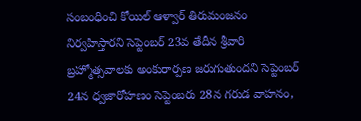సంబంధించి కోయిల్ ఆళ్వార్ తిరుమంజనం నిర్వహిస్తారని సెప్టెంబర్ 23వ తేదీన శ్రీవారి బ్రహ్మోత్సవాలకు అంకురార్పణ జరుగుతుందని సెప్టెంబర్ 24న ధ్వజారోహణం సెప్టెంబరు 28న గరుడ వాహనం,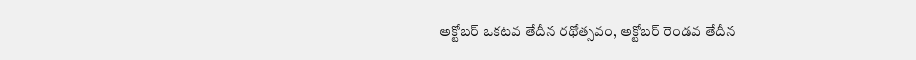అక్టోబర్ ఒకటవ తేదీన రథోత్సవం, అక్టోబర్ రెండవ తేదీన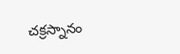చక్రస్నానం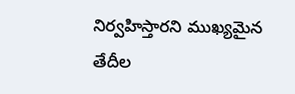నిర్వహిస్తారని ముఖ్యమైన తేదీల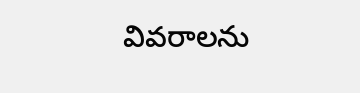వివరాలను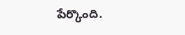పేర్కొంది.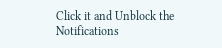Click it and Unblock the Notifications